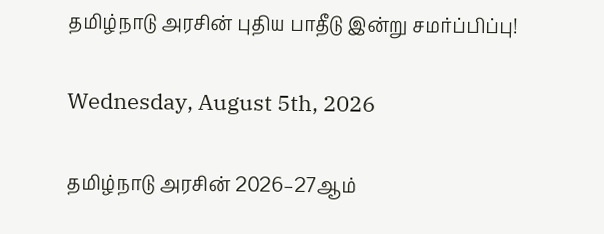தமிழ்நாடு அரசின் புதிய பாதீடு இன்று சமர்ப்பிப்பு!

Wednesday, August 5th, 2026

தமிழ்நாடு அரசின் 2026–27ஆம்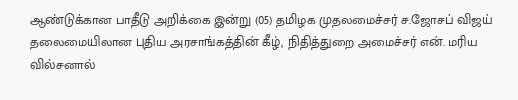ஆண்டுக்கான பாதீடு அறிக்கை இன்று (05) தமிழக முதலமைச்சர் ச.ஜோசப் விஜய் தலைமையிலான புதிய அரசாங்கத்தின் கீழ், நிதித்துறை அமைச்சர் என். மரிய வில்சனால்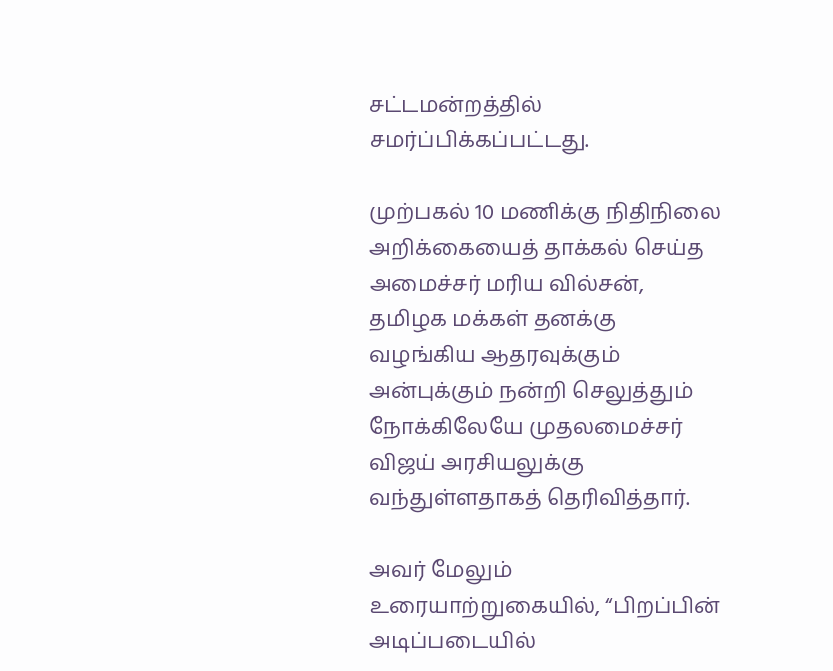சட்டமன்றத்தில் சமர்ப்பிக்கப்பட்டது.

முற்பகல் 10 மணிக்கு நிதிநிலை அறிக்கையைத் தாக்கல் செய்த அமைச்சர் மரிய வில்சன், தமிழக மக்கள் தனக்கு வழங்கிய ஆதரவுக்கும் அன்புக்கும் நன்றி செலுத்தும் நோக்கிலேயே முதலமைச்சர் விஜய் அரசியலுக்கு வந்துள்ளதாகத் தெரிவித்தார்.

அவர் மேலும் உரையாற்றுகையில், “பிறப்பின் அடிப்படையில்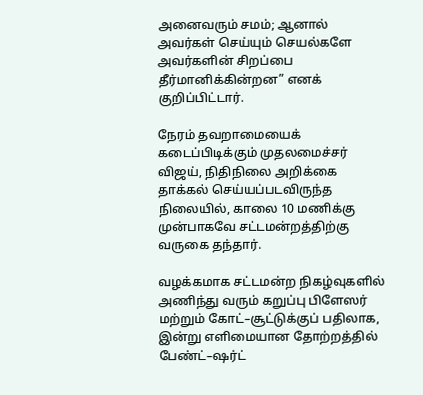அனைவரும் சமம்; ஆனால் அவர்கள் செய்யும் செயல்களே அவர்களின் சிறப்பை தீர்மானிக்கின்றன” எனக் குறிப்பிட்டார்.

நேரம் தவறாமையைக் கடைப்பிடிக்கும் முதலமைச்சர் விஜய், நிதிநிலை அறிக்கை தாக்கல் செய்யப்படவிருந்த நிலையில், காலை 10 மணிக்கு முன்பாகவே சட்டமன்றத்திற்கு வருகை தந்தார்.

வழக்கமாக சட்டமன்ற நிகழ்வுகளில் அணிந்து வரும் கறுப்பு பிளேஸர் மற்றும் கோட்–சூட்டுக்குப் பதிலாக, இன்று எளிமையான தோற்றத்தில் பேண்ட்–ஷர்ட்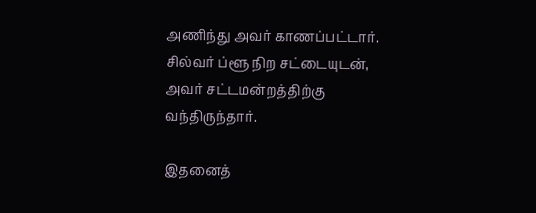அணிந்து அவர் காணப்பட்டார். சில்வர் ப்ளூ நிற சட்டையுடன், அவர் சட்டமன்றத்திற்கு வந்திருந்தார்.

இதனைத்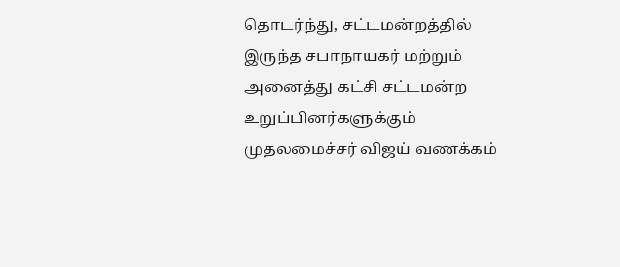தொடர்ந்து, சட்டமன்றத்தில் இருந்த சபாநாயகர் மற்றும் அனைத்து கட்சி சட்டமன்ற உறுப்பினர்களுக்கும் முதலமைச்சர் விஜய் வணக்கம்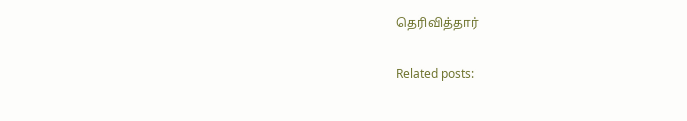தெரிவித்தார்

Related posts: